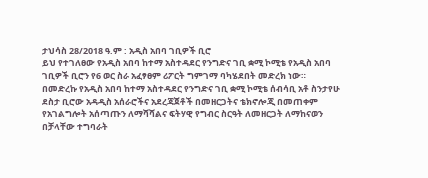ታህሳስ 28/2018 ዓ.ም : አዲስ አበባ ገቢዎች ቢሮ
ይህ የተገለፀው የአዲስ አበባ ከተማ አስተዳደር የንግድና ገቢ ቋሚ ኮሚቴ የአዲስ አበባ ገቢዎች ቢሮን የ6 ወር ስራ አፈፃፀም ሪፖርት ግምገማ ባካሄደበት መድረክ ነው።
በመድረኩ የአዲስ አበባ ከተማ አስተዳደር የንግድና ገቢ ቋሚ ኮሚቴ ሰብሳቢ አቶ ስንታየሁ ደስታ ቢሮው አዳዲስ አሰራሮችና አደረጃጀቶች በመዘርጋትና ቴክኖሎጂ በመጠቀም የአገልግሎት አሰጣጡን ለማሻሻልና ፍትሃዊ የግብር ስርዓት ለመዘርጋት ለማከናወን በቻላቸው ተግባራት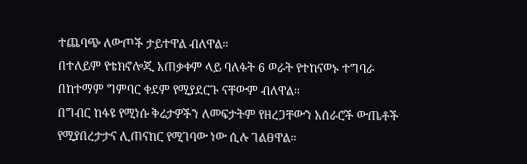ተጨባጭ ለውጦች ታይተዋል ብለዋል።
በተለይም የቴክኖሎጂ አጠቃቀም ላይ ባለፉት 6 ወራት የተከናወኑ ተግባራ በከተማም ግምባር ቀደም የሚያደርጉ ናቸውም ብለዋል።
በግብር ከፋዩ የሚነሱ ቅሬታዎችን ለመፍታትም የዘረጋቸውን አሰራሮች ውጤቶች የሚያበረታታና ሊጠናከር የሚገባው ነው ሲሉ ገልፀዋል።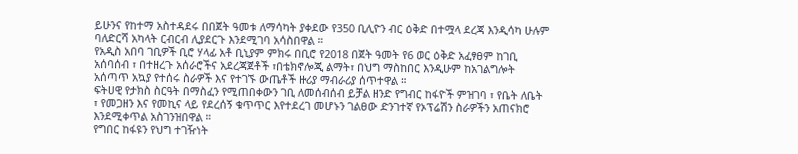ይሁንና የከተማ አስተዳደሩ በበጀት ዓመቱ ለማሳካት ያቀደው የ350 ቢሊዮን ብር ዕቅድ በተሟላ ደረጃ እንዲሳካ ሁሉም ባለድርሻ አካላት ርብርብ ሊያደርጉ እንደሚገባ አሳስበዋል ።
የአዲስ አበባ ገቢዎች ቢሮ ሃላፊ አቶ ቢኒያም ምክሩ በቢሮ የ2018 በጀት ዓመት የ6 ወር ዕቅድ አፈፃፀም ከገቢ አሰባሰብ ፣ በተዘረጉ አሰራሮችና አደረጃጀቶች ፣በቴክኖሎጂ ልማት፣ በህግ ማስከበር እንዲሁም ከአገልግሎት አሰጣጥ አኳያ የተሰሩ ስራዎች እና የተገኙ ውጤቶች ዙሪያ ማብራሪያ ሰጥተዋል ።
ፍትሀዊ የታክስ ስርዓት በማስፈን የሚጠበቀውን ገቢ ለመሰብሰብ ይቻል ዘንድ የግብር ከፋዮች ምዝገባ ፣ የቤት ለቤት ፣ የመጋዘን እና የመኪና ላይ የደረሰኝ ቁጥጥር እየተደረገ መሆኑን ገልፀው ድንገተኛ የኦፕሬሽን ስራዎችን አጠናክሮ እንደሚቀጥል አስገንዝበዋል ።
የግበር ከፋዩን የህግ ተገዥነት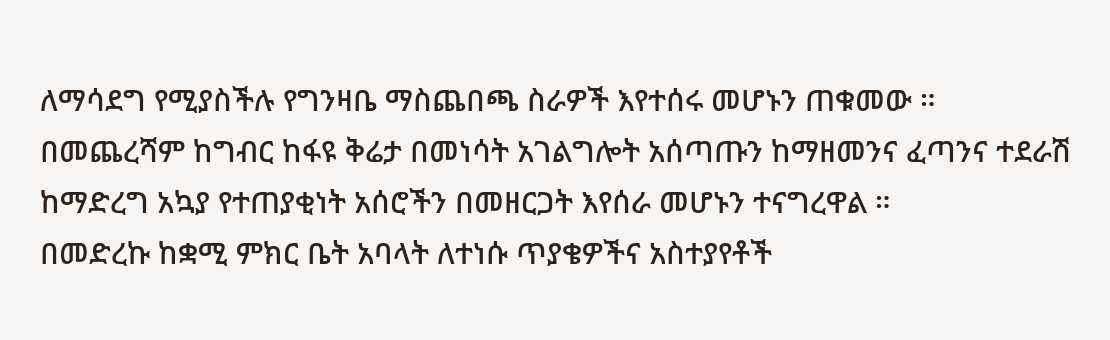ለማሳደግ የሚያስችሉ የግንዛቤ ማስጨበጫ ስራዎች እየተሰሩ መሆኑን ጠቁመው ።
በመጨረሻም ከግብር ከፋዩ ቅሬታ በመነሳት አገልግሎት አሰጣጡን ከማዘመንና ፈጣንና ተደራሽ ከማድረግ አኳያ የተጠያቂነት አሰሮችን በመዘርጋት እየሰራ መሆኑን ተናግረዋል ።
በመድረኩ ከቋሚ ምክር ቤት አባላት ለተነሱ ጥያቄዎችና አስተያየቶች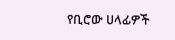የቢሮው ሀላፊዎች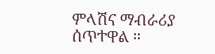ምላሽና ማብራሪያ ሰጥተዋል ።